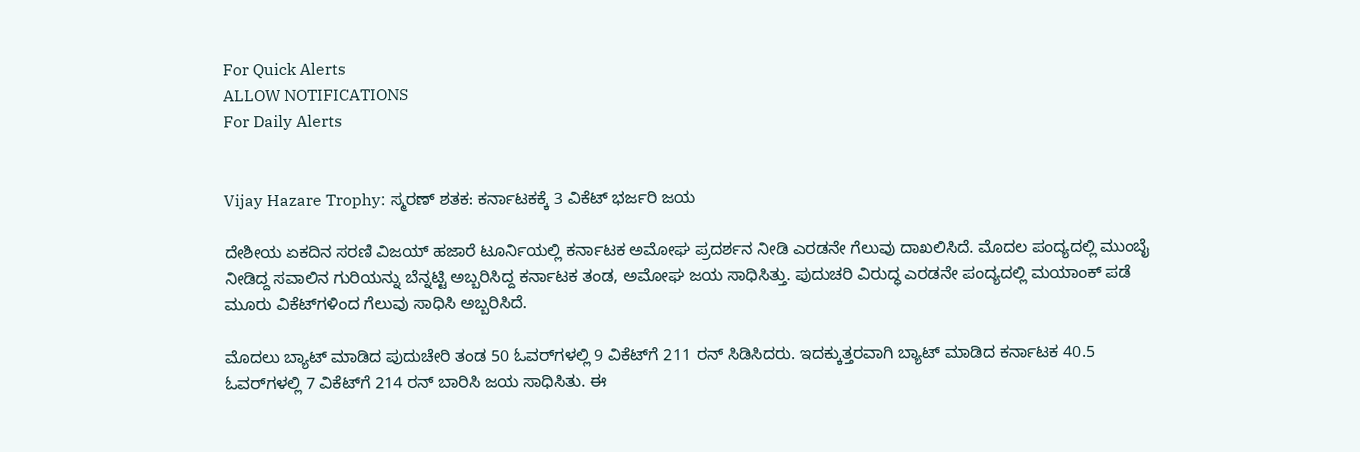For Quick Alerts
ALLOW NOTIFICATIONS
For Daily Alerts


Vijay Hazare Trophy: ಸ್ಮರಣ್‌ ಶತಕ: ಕರ್ನಾಟಕಕ್ಕೆ 3 ವಿಕೆಟ್‌ ಭರ್ಜರಿ ಜಯ

ದೇಶೀಯ ಏಕದಿನ ಸರಣಿ ವಿಜಯ್ ಹಜಾರೆ ಟೂರ್ನಿಯಲ್ಲಿ ಕರ್ನಾಟಕ ಅಮೋಘ ಪ್ರದರ್ಶನ ನೀಡಿ ಎರಡನೇ ಗೆಲುವು ದಾಖಲಿಸಿದೆ. ಮೊದಲ ಪಂದ್ಯದಲ್ಲಿ ಮುಂಬೈ ನೀಡಿದ್ದ ಸವಾಲಿನ ಗುರಿಯನ್ನು ಬೆನ್ನಟ್ಟಿ ಅಬ್ಬರಿಸಿದ್ದ ಕರ್ನಾಟಕ ತಂಡ, ಅಮೋಘ ಜಯ ಸಾಧಿಸಿತ್ತು. ಪುದುಚರಿ ವಿರುದ್ಧ ಎರಡನೇ ಪಂದ್ಯದಲ್ಲಿ ಮಯಾಂಕ್‌ ಪಡೆ ಮೂರು ವಿಕೆಟ್‌ಗಳಿಂದ ಗೆಲುವು ಸಾಧಿಸಿ ಅಬ್ಬರಿಸಿದೆ.

ಮೊದಲು ಬ್ಯಾಟ್ ಮಾಡಿದ ಪುದುಚೇರಿ ತಂಡ 50 ಓವರ್‌ಗಳಲ್ಲಿ 9 ವಿಕೆಟ್‌ಗೆ 211 ರನ್‌ ಸಿಡಿಸಿದರು. ಇದಕ್ಕುತ್ತರವಾಗಿ ಬ್ಯಾಟ್ ಮಾಡಿದ ಕರ್ನಾಟಕ 40.5 ಓವರ್‌ಗಳಲ್ಲಿ 7 ವಿಕೆಟ್‌ಗೆ 214 ರನ್‌ ಬಾರಿಸಿ ಜಯ ಸಾಧಿಸಿತು. ಈ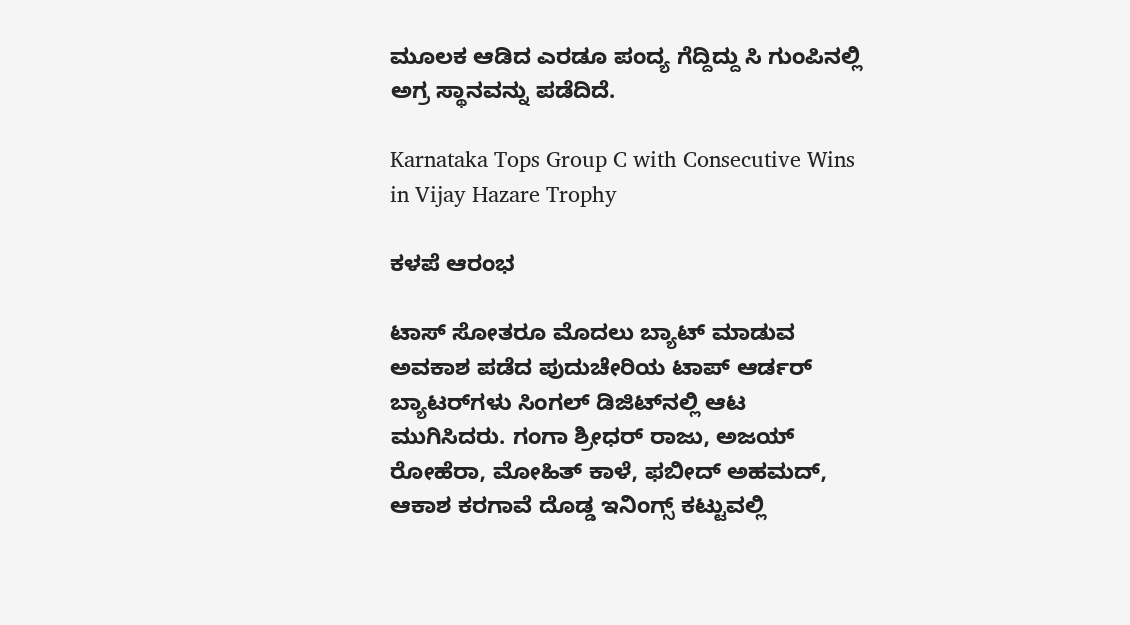ಮೂಲಕ ಆಡಿದ ಎರಡೂ ಪಂದ್ಯ ಗೆದ್ದಿದ್ದು ಸಿ ಗುಂಪಿನಲ್ಲಿ ಅಗ್ರ ಸ್ಥಾನವನ್ನು ಪಡೆದಿದೆ.

Karnataka Tops Group C with Consecutive Wins in Vijay Hazare Trophy

ಕಳಪೆ ಆರಂಭ

ಟಾಸ್‌ ಸೋತರೂ ಮೊದಲು ಬ್ಯಾಟ್ ಮಾಡುವ ಅವಕಾಶ ಪಡೆದ ಪುದುಚೇರಿಯ ಟಾಪ್‌ ಆರ್ಡರ್‌ ಬ್ಯಾಟರ್‌ಗಳು ಸಿಂಗಲ್‌ ಡಿಜಿಟ್‌ನಲ್ಲಿ ಆಟ ಮುಗಿಸಿದರು. ಗಂಗಾ ಶ್ರೀಧರ್ ರಾಜು, ಅಜಯ್ ರೋಹೆರಾ, ಮೋಹಿತ್ ಕಾಳೆ, ಫಬೀದ್ ಅಹಮದ್, ಆಕಾಶ ಕರಗಾವೆ ದೊಡ್ಡ ಇನಿಂಗ್ಸ್ ಕಟ್ಟುವಲ್ಲಿ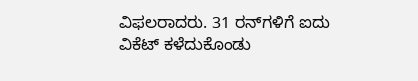ವಿಫಲರಾದರು. 31 ರನ್‌ಗಳಿಗೆ ಐದು ವಿಕೆಟ್‌ ಕಳೆದುಕೊಂಡು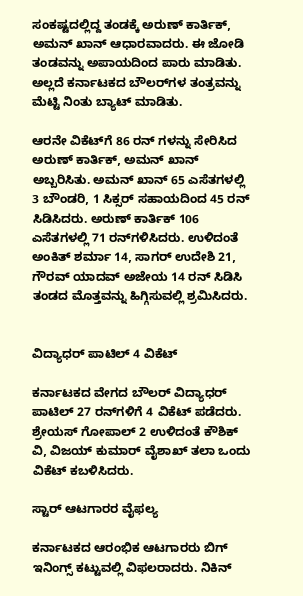ಸಂಕಷ್ಟದಲ್ಲಿದ್ದ ತಂಡಕ್ಕೆ ಅರುಣ್ ಕಾರ್ತಿಕ್, ಅಮನ್ ಖಾನ್‌ ಆಧಾರವಾದರು. ಈ ಜೋಡಿ ತಂಡವನ್ನು ಅಪಾಯದಿಂದ ಪಾರು ಮಾಡಿತು. ಅಲ್ಲದೆ ಕರ್ನಾಟಕದ ಬೌಲರ್‌ಗಳ ತಂತ್ರವನ್ನು ಮೆಟ್ಟಿ ನಿಂತು ಬ್ಯಾಟ್ ಮಾಡಿತು.

ಆರನೇ ವಿಕೆಟ್‌ಗೆ 86 ರನ್‌ ಗಳನ್ನು ಸೇರಿಸಿದ ಅರುಣ್ ಕಾರ್ತಿಕ್, ಅಮನ್ ಖಾನ್‌ ಅಬ್ಬರಿಸಿತು. ಅಮನ್ ಖಾನ್‌ 65 ಎಸೆತಗಳಲ್ಲಿ 3 ಬೌಂಡರಿ, 1 ಸಿಕ್ಸರ್ ಸಹಾಯದಿಂದ 45 ರನ್‌ ಸಿಡಿಸಿದರು. ಅರುಣ್ ಕಾರ್ತಿಕ್ 106 ಎಸೆತಗಳಲ್ಲಿ 71 ರನ್‌ಗಳಿಸಿದರು. ಉಳಿದಂತೆ ಅಂಕಿತ್ ಶರ್ಮಾ 14, ಸಾಗರ್ ಉದೇಶಿ 21, ಗೌರವ್ ಯಾದವ್ ಅಜೇಯ 14 ರನ್‌ ಸಿಡಿಸಿ ತಂಡದ ಮೊತ್ತವನ್ನು ಹಿಗ್ಗಿಸುವಲ್ಲಿ ಶ್ರಮಿಸಿದರು.


ವಿದ್ಯಾಧರ್‌ ಪಾಟಿಲ್‌ 4 ವಿಕೆಟ್‌

ಕರ್ನಾಟಕದ ವೇಗದ ಬೌಲರ್‌ ವಿದ್ಯಾಧರ್ ಪಾಟಿಲ್ 27 ರನ್‌ಗಳಿಗೆ 4 ವಿಕೆಟ್‌ ಪಡೆದರು. ಶ್ರೇಯಸ್ ಗೋಪಾಲ್‌ 2 ಉಳಿದಂತೆ ಕೌಶಿಕ್ ವಿ, ವಿಜಯ್ ಕುಮಾರ್ ವೈಶಾಖ್ ತಲಾ ಒಂದು ವಿಕೆಟ್‌ ಕಬಳಿಸಿದರು.

ಸ್ಟಾರ್ ಆಟಗಾರರ ವೈಫಲ್ಯ

ಕರ್ನಾಟಕದ ಆರಂಭಿಕ ಆಟಗಾರರು ಬಿಗ್ ಇನಿಂಗ್ಸ್ ಕಟ್ಟುವಲ್ಲಿ ವಿಫಲರಾದರು. ನಿಕಿನ್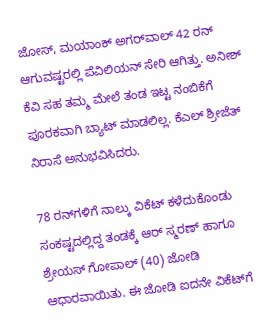ಜೋಸ್‌, ಮಯಾಂಕ್ ಅಗರ್‌ವಾಲ್‌ 42 ರನ್‌ ಆಗುವಷ್ಟರಲ್ಲಿ ಪೆವಿಲಿಯನ್ ಸೇರಿ ಆಗಿತ್ತು. ಅನೀಶ್‌ ಕೆವಿ ಸಹ ತಮ್ಮ ಮೇಲೆ ತಂಡ ಇಟ್ಟ ನಂಬಿಕೆಗೆ ಪೂರಕವಾಗಿ ಬ್ಯಾಟ್ ಮಾಡಲಿಲ್ಲ. ಕೆಎಲ್ ಶ್ರೀಜೆತ್‌ ನಿರಾಸೆ ಅನುಭವಿಸಿದರು.

78 ರನ್‌ಗಳಿಗೆ ನಾಲ್ಕು ವಿಕೆಟ್‌ ಕಳೆದುಕೊಂಡು ಸಂಕಷ್ಟದಲ್ಲಿದ್ದ ತಂಡಕ್ಕೆ ಆರ್‌ ಸ್ಮರಣ್‌ ಹಾಗೂ ಶ್ರೇಯಸ್ ಗೋಪಾಲ್‌ (40) ಜೋಡಿ ಆಧಾರವಾಯಿತು. ಈ ಜೋಡಿ ಐದನೇ ವಿಕೆಟ್‌ಗೆ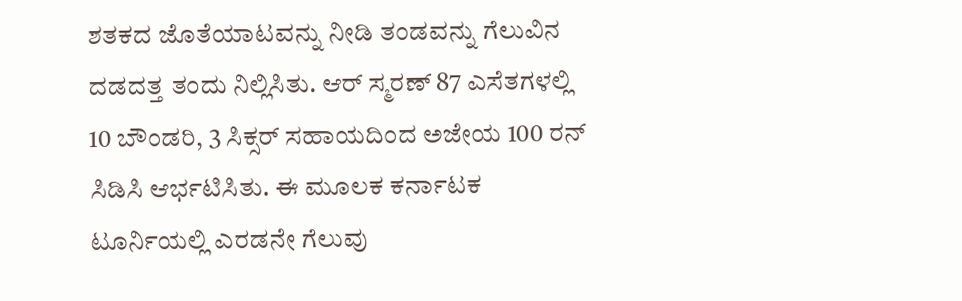ಶತಕದ ಜೊತೆಯಾಟವನ್ನು ನೀಡಿ ತಂಡವನ್ನು ಗೆಲುವಿನ ದಡದತ್ತ ತಂದು ನಿಲ್ಲಿಸಿತು. ಆರ್‌ ಸ್ಮರಣ್‌ 87 ಎಸೆತಗಳಲ್ಲಿ 10 ಬೌಂಡರಿ, 3 ಸಿಕ್ಸರ್ ಸಹಾಯದಿಂದ ಅಜೇಯ 100 ರನ್‌ ಸಿಡಿಸಿ ಆರ್ಭಟಿಸಿತು. ಈ ಮೂಲಕ ಕರ್ನಾಟಕ ಟೂರ್ನಿಯಲ್ಲಿ ಎರಡನೇ ಗೆಲುವು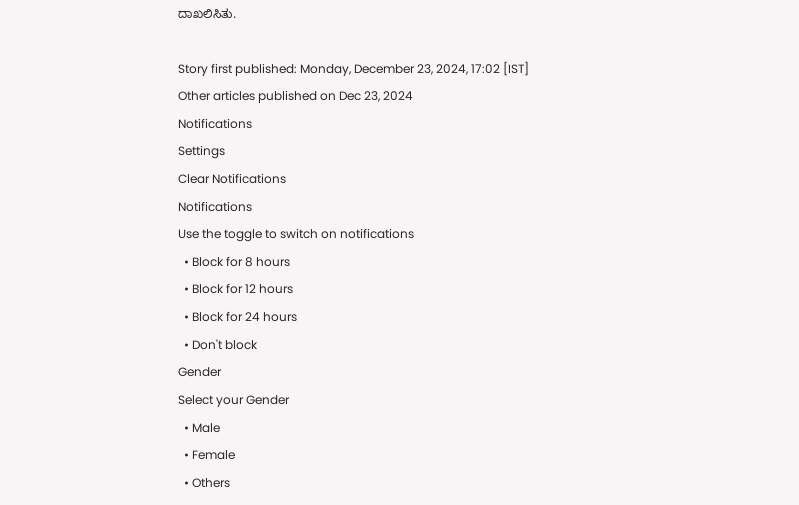ದಾಖಲಿಸಿತು.

Story first published: Monday, December 23, 2024, 17:02 [IST]
Other articles published on Dec 23, 2024
Notifications
Settings
Clear Notifications
Notifications
Use the toggle to switch on notifications
  • Block for 8 hours
  • Block for 12 hours
  • Block for 24 hours
  • Don't block
Gender
Select your Gender
  • Male
  • Female
  • Others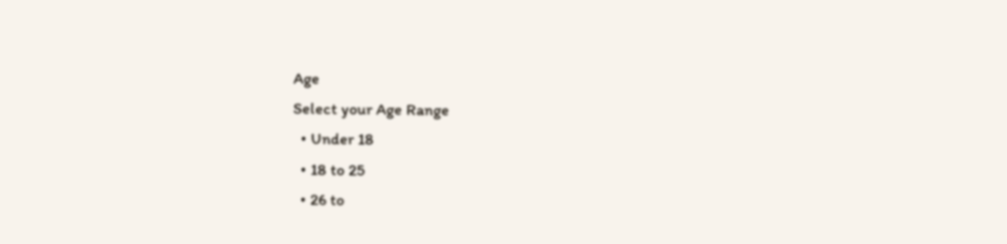Age
Select your Age Range
  • Under 18
  • 18 to 25
  • 26 to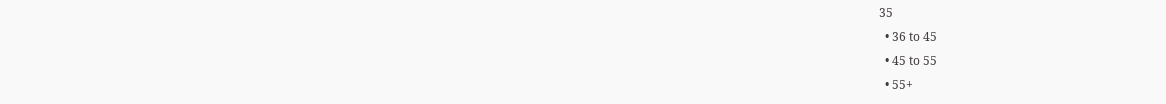35
  • 36 to 45
  • 45 to 55
  • 55+